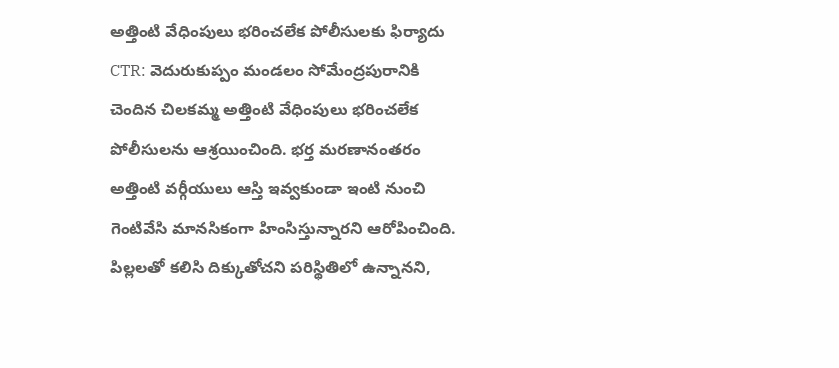అత్తింటి వేధింపులు భరించలేక పోలీసులకు ఫిర్యాదు
CTR: వెదురుకుప్పం మండలం సోమేంద్రపురానికి చెందిన చిలకమ్మ అత్తింటి వేధింపులు భరించలేక పోలీసులను ఆశ్రయించింది. భర్త మరణానంతరం అత్తింటి వర్గీయులు ఆస్తి ఇవ్వకుండా ఇంటి నుంచి గెంటివేసి మానసికంగా హింసిస్తున్నారని ఆరోపించింది. పిల్లలతో కలిసి దిక్కుతోచని పరిస్థితిలో ఉన్నానని,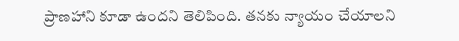ప్రాణహాని కూడా ఉందని తెలిపింది. తనకు న్యాయం చేయాలని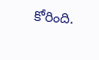కోరింది.